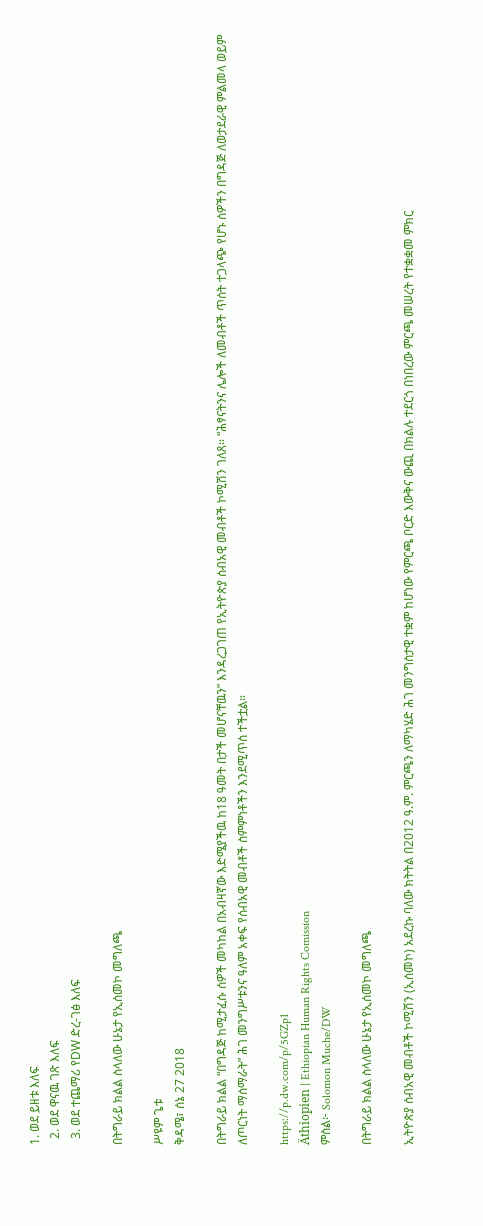1. ወደ ይዘቱ እለፍ
  2. ወደ ዋናዉ ገጽ እለፍ
  3. ወደ ተጨማሪ የDW ድረ-ገፅ እለፍ

በትግራይ ክልል ስላለው ሁኔታ የኢሰመኮ መግለጫ

ሥዩም ጌቱ
ቅዳሜ፣ ሰኔ 27 2018

በትግራይ ክልል “በግዳጅ ከሚታፈሱ ሰዎች መካከል በአብዛኛው እድሜያችዉ ከ18 ዓመት በታች መሆናቸዉን” እንዳረጋገጠ የኢትዮጵያ ሰብአዊ መብቶች ኮሚሽን ገለጸ። “ሕፃናትንና ሌሎች ለመብቶች ጥሰት ተጋላጭ የሆኑ ሰዎችን በግዳጅ ለወታደራዊ ምልመላ ወይም ለጦርነት ማሰማራት” ሕገ መንግሥቱንና ዓለም አቀፍ የሰብአዊ መብቶች ስምምነቶችን እንደሚጥስ ተችቷል።

https://p.dw.com/p/5GZp1
Äthiopien | Ethiopian Human Rights Comission
ምስል፦ Solomon Muche/DW

በትግራይ ክልል ስላለው ሁኔታ የኢሰመኮ መግለጫ

ኢትዮጵያ ሰብአዊ መብቶች ኮሚሽን (ኢሰመኮ) አደረኩ ባለው ክትትል በ2012 ዓ.ም. ምርጫን ለማካሄድ ሕገ መንግስታዊ ተቋም ከሆነው የምርጫ ቦርድ እውቅና ውጪ በክልሉ ተደርጎ በነበረው ምርጫ መሠረት የተቋቋመ ምክር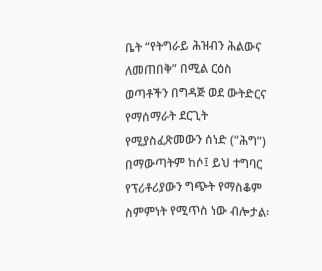ቤት “የትግራይ ሕዝብን ሕልውና ለመጠበቅ” በሚል ርዕስ ወጣቶችን በግዳጅ ወደ ውትድርና የማሰማራት ደርጊት የሚያስፈጽመውን ሰነድ (“ሕግ”) በማውጣትም ከሶ፤ ይህ ተግባር የፕሪቶሪያውን ግጭት የማስቆም ስምምነት የሚጥስ ነው ብሎታል፡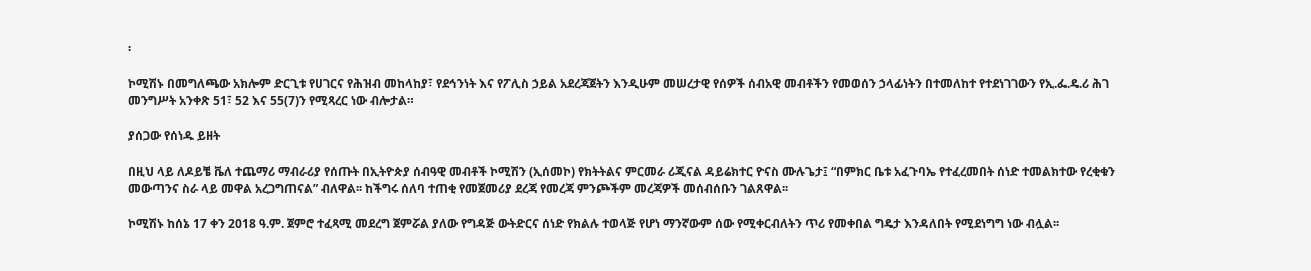፡

ኮሚሽኑ በመግለጫው አክሎም ድርጊቱ የሀገርና የሕዝብ መከላከያ፣ የደኅንነት እና የፖሊስ ኃይል አደረጃጀትን እንዲሁም መሠረታዊ የሰዎች ሰብአዊ መብቶችን የመወሰን ኃላፊነትን በተመለከተ የተደነገገውን የኢ.ፌ.ዴ.ሪ ሕገ መንግሥት አንቀጽ 51፣ 52 እና 55(7)ን የሚጻረር ነው ብሎታል።

ያሰጋው የሰነዱ ይዘት

በዚህ ላይ ለዶይቼ ቬለ ተጨማሪ ማብራሪያ የሰጡት በኢትዮጵያ ሰብዓዊ መብቶች ኮሚሽን (ኢሰመኮ) የክትትልና ምርመራ ሪጂናል ዳይሬክተር ዮናስ ሙሉጌታ፤ “በምክር ቤቱ አፈጉባኤ የተፈረመበት ሰነድ ተመልክተው የረቂቁን መውጣንና ስራ ላይ መዋል አረጋግጠናል” ብለዋል፡፡ ከችግሩ ሰለባ ተጠቂ የመጀመሪያ ደረጃ የመረጃ ምንጮችም መረጃዎች መሰብሰቡን ገልጸዋል፡፡

ኮሚሽኑ ከሰኔ 17 ቀን 2018 ዓ.ም. ጀምሮ ተፈጻሚ መደረግ ጀምሯል ያለው የግዳጅ ውትድርና ሰነድ የክልሉ ተወላጅ የሆነ ማንኛውም ሰው የሚቀርብለትን ጥሪ የመቀበል ግዴታ እንዳለበት የሚደነግግ ነው ብሏል፡፡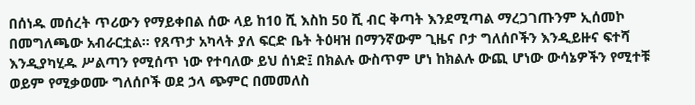በሰነዱ መሰረት ጥሪውን የማይቀበል ሰው ላይ ከ10 ሺ እስከ 50 ሺ ብር ቅጣት እንደሚጣል ማረጋገጡንም ኢሰመኮ በመግለጫው አብራርቷል። የጸጥታ አካላት ያለ ፍርድ ቤት ትዕዛዝ በማንኛውም ጊዜና ቦታ ግለሰቦችን እንዲይዙና ፍተሻ እንዲያካሂዱ ሥልጣን የሚሰጥ ነው የተባለው ይህ ሰነድ፤ በክልሉ ውስጥም ሆነ ከክልሉ ውጪ ሆነው ውሳኔዎችን የሚተቹ ወይም የሚቃወሙ ግለሰቦች ወደ ኃላ ጭምር በመመለስ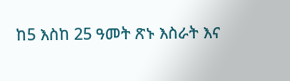ከ5 እስከ 25 ዓመት ጽኑ እስራት እና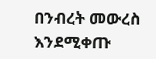በንብረት መውረስ እንደሚቀጡ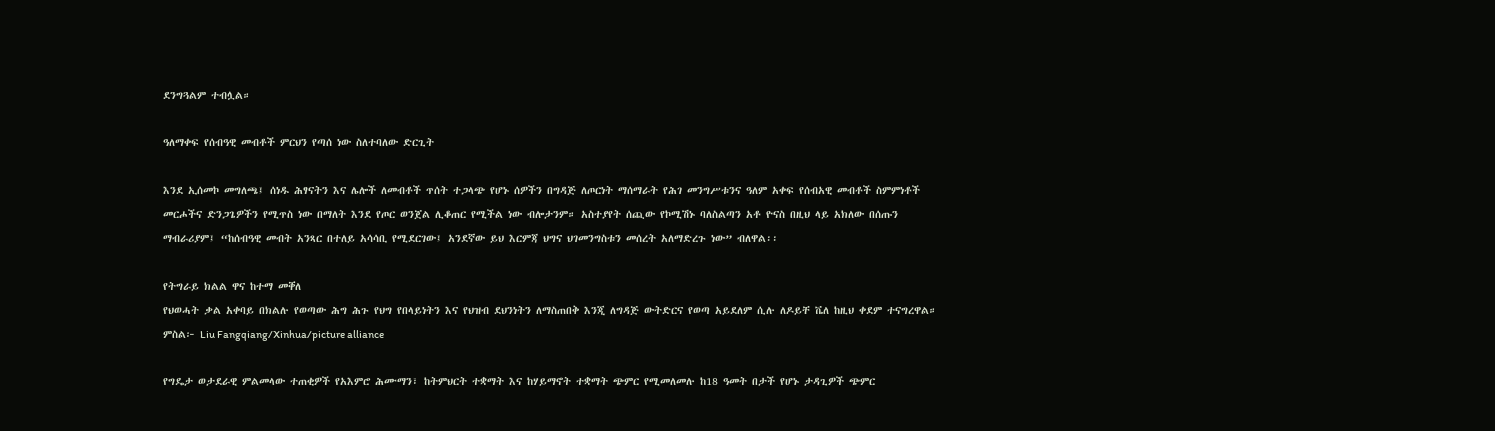ደንግጓልም ተብሏል።

ዓለማቀፍ የሰብዓዊ መብቶች ምርህን የጣሰ ነው ስለተባለው ድርጊት

እንደ ኢሰመኮ መግለጫ፤ ሰነዱ ሕፃናትን እና ሌሎች ለመብቶች ጥሰት ተጋላጭ የሆኑ ሰዎችን በግዳጅ ለጦርነት ማሰማራት የሕገ መንግሥቱንና ዓለም አቀፍ የሰብአዊ መብቶች ስምምነቶች መርሖችና ድንጋጌዎችን የሚጥስ ነው በማለት እንደ የጦር ወንጀል ሊቆጠር የሚችል ነው ብሎታንም። አስተያየት ሰጪው የኮሚሽኑ ባለስልጣን አቶ ዮናስ በዚህ ላይ አክለው በሰጡን ማብራሪያም፤ “ከሰብዓዊ መብት አንጻር በተለይ አሳሳቢ የሚደርገው፤ አንደኛው ይህ እርምጃ ህግና ህገመንግስቱን መሰረት አለማድረጉ ነው” ብለዋል፡፡

የትግራይ ክልል ዋና ከተማ መቐለ
የህወሓት ቃል አቀባይ በክልሉ የወጣው ሕግ ሕጉ የህግ የበላይነትን እና የህዝብ ደህንነትን ለማስጠበቅ እንጂ ለግዳጅ ውትድርና የወጣ አይደለም ሲሉ ለዶይቸ ቬለ ከዚህ ቀደም ተናግረዋል። ምስል፦ Liu Fangqiang/Xinhua/picture alliance

የግዴታ ወታደራዊ ምልመላው ተጠቂዎች የአእምሮ ሕሙማን፣ ከትምህርት ተቋማት እና ከሃይማኖት ተቋማት ጭምር የሚመለመሉ ከ18 ዓመት በታች የሆኑ ታዳጊዎች ጭምር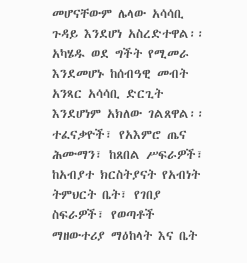መሆናቸውም ሌላው አሳሳቢ ጉዳይ እንደሆነ አስረድተዋል፡፡ አካሄዱ ወደ ግችት የሚመራ እንደመሆኑ ከሰብዓዊ መብት አንጻር አሳሳቢ ድርጊት እንደሆነም አክለው ገልጸዋል፡፡ ተፈናቃዮች፣ የአእምሮ ጤና ሕሙማን፣ ከጸበል ሥፍራዎች፣ ከአብያተ ክርስትያናት የአብነት ትምህርት ቤት፣ የገበያ ስፍራዎች፣ የወጣቶች ማዘውተሪያ ማዕከላት እና ቤት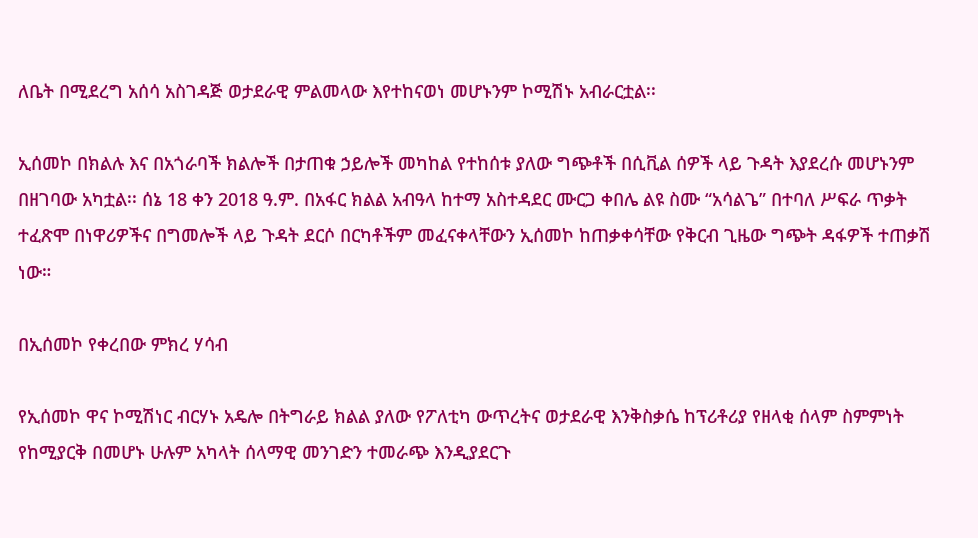ለቤት በሚደረግ አሰሳ አስገዳጅ ወታደራዊ ምልመላው እየተከናወነ መሆኑንም ኮሚሽኑ አብራርቷል፡፡

ኢሰመኮ በክልሉ እና በአጎራባች ክልሎች በታጠቁ ኃይሎች መካከል የተከሰቱ ያለው ግጭቶች በሲቪል ሰዎች ላይ ጉዳት እያደረሱ መሆኑንም በዘገባው አካቷል፡፡ ሰኔ 18 ቀን 2018 ዓ.ም. በአፋር ክልል አብዓላ ከተማ አስተዳደር ሙርጋ ቀበሌ ልዩ ስሙ “አሳልጌ” በተባለ ሥፍራ ጥቃት ተፈጽሞ በነዋሪዎችና በግመሎች ላይ ጉዳት ደርሶ በርካቶችም መፈናቀላቸውን ኢሰመኮ ከጠቃቀሳቸው የቅርብ ጊዜው ግጭት ዳፋዎች ተጠቃሽ ነው።

በኢሰመኮ የቀረበው ምክረ ሃሳብ

የኢሰመኮ ዋና ኮሚሽነር ብርሃኑ አዴሎ በትግራይ ክልል ያለው የፖለቲካ ውጥረትና ወታደራዊ እንቅስቃሴ ከፕሪቶሪያ የዘላቂ ሰላም ስምምነት የከሚያርቅ በመሆኑ ሁሉም አካላት ሰላማዊ መንገድን ተመራጭ እንዲያደርጉ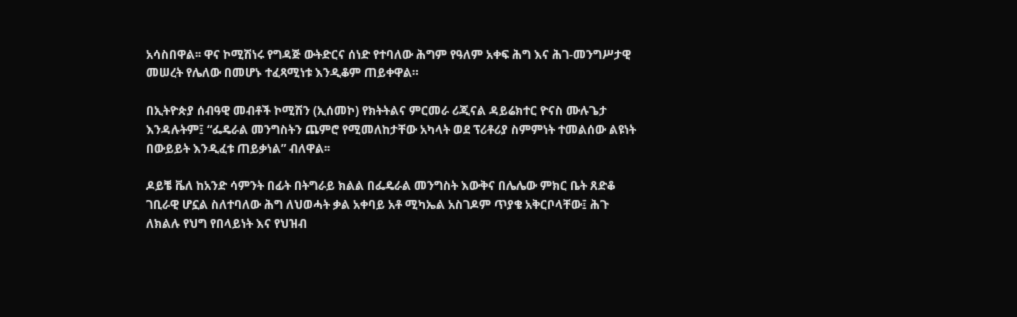አሳስበዋል፡፡ ዋና ኮሚሽነሩ የግዳጅ ውትድርና ሰነድ የተባለው ሕግም የዓለም አቀፍ ሕግ እና ሕገ-መንግሥታዊ መሠረት የሌለው በመሆኑ ተፈጻሚነቱ እንዲቆም ጠይቀዋል።

በኢትዮጵያ ሰብዓዊ መብቶች ኮሚሽን (ኢሰመኮ) የክትትልና ምርመራ ሪጂናል ዳይሬክተር ዮናስ ሙሉጌታ እንዳሉትም፤ “ፌዴራል መንግስትን ጨምሮ የሚመለከታቸው አካላት ወደ ፕሪቶሪያ ስምምነት ተመልሰው ልዩነት በውይይት እንዲፈቱ ጠይቃነል” ብለዋል፡፡

ዶይቼ ቬለ ከአንድ ሳምንት በፊት በትግራይ ክልል በፌዴራል መንግስት እውቅና በሌሌው ምክር ቤት ጸድቆ ገቢራዊ ሆኗል ስለተባለው ሕግ ለህወሓት ቃል አቀባይ አቶ ሚካኤል አስገዶም ጥያቄ አቅርቦላቸው፤ ሕጉ ለክልሉ የህግ የበላይነት እና የህዝብ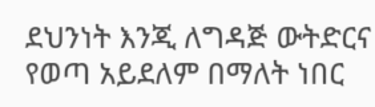ደህንነት እንጂ ለግዳጅ ውትድርና የወጣ አይደለም በማለት ነበር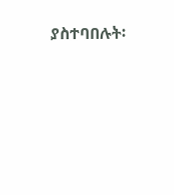ያስተባበሉት፡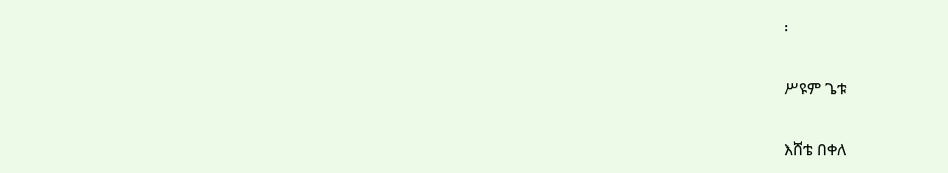፡

ሥዩም ጌቱ

እሸቴ በቀለ